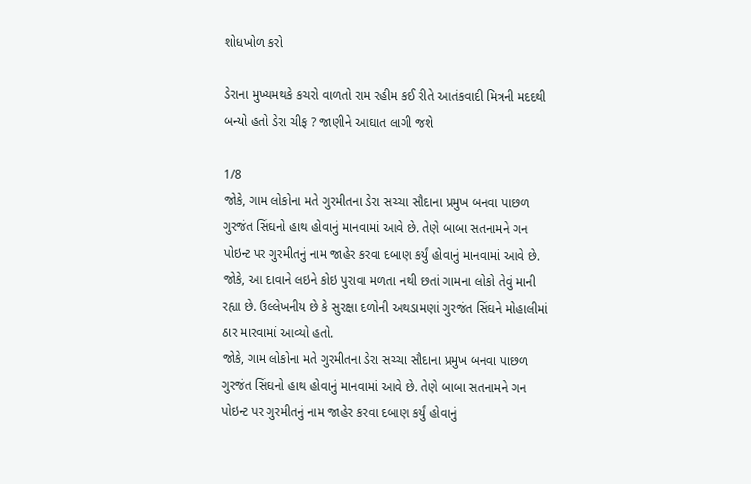શોધખોળ કરો

ડેરાના મુખ્યમથકે કચરો વાળતો રામ રહીમ કઈ રીતે આતંકવાદી મિત્રની મદદથી બન્યો હતો ડેરા ચીફ ? જાણીને આઘાત લાગી જશે

1/8
જોકે, ગામ લોકોના મતે ગુરમીતના ડેરા સચ્ચા સૌદાના પ્રમુખ બનવા પાછળ ગુરજંત સિંઘનો હાથ હોવાનું માનવામાં આવે છે. તેણે બાબા સતનામને ગન પોઇન્ટ પર ગુરમીતનું નામ જાહેર કરવા દબાણ કર્યું હોવાનું માનવામાં આવે છે. જોકે, આ દાવાને લઇને કોઇ પુરાવા મળતા નથી છતાં ગામના લોકો તેવું માની રહ્યા છે. ઉલ્લેખનીય છે કે સુરક્ષા દળોની અથડામણાં ગુરજંત સિંઘને મોહાલીમાં ઠાર મારવામાં આવ્યો હતો.
જોકે, ગામ લોકોના મતે ગુરમીતના ડેરા સચ્ચા સૌદાના પ્રમુખ બનવા પાછળ ગુરજંત સિંઘનો હાથ હોવાનું માનવામાં આવે છે. તેણે બાબા સતનામને ગન પોઇન્ટ પર ગુરમીતનું નામ જાહેર કરવા દબાણ કર્યું હોવાનું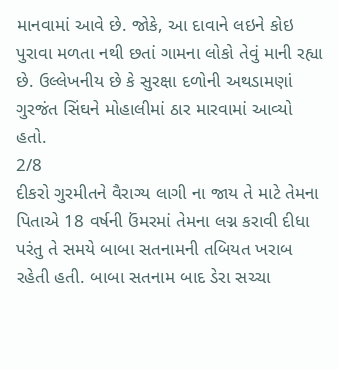માનવામાં આવે છે. જોકે, આ દાવાને લઇને કોઇ પુરાવા મળતા નથી છતાં ગામના લોકો તેવું માની રહ્યા છે. ઉલ્લેખનીય છે કે સુરક્ષા દળોની અથડામણાં ગુરજંત સિંઘને મોહાલીમાં ઠાર મારવામાં આવ્યો હતો.
2/8
દીકરો ગુરમીતને વૈરાગ્ય લાગી ના જાય તે માટે તેમના પિતાએ 18 વર્ષની ઉંમરમાં તેમના લગ્ન કરાવી દીધા પરંતુ તે સમયે બાબા સતનામની તબિયત ખરાબ રહેતી હતી. બાબા સતનામ બાદ ડેરા સચ્ચા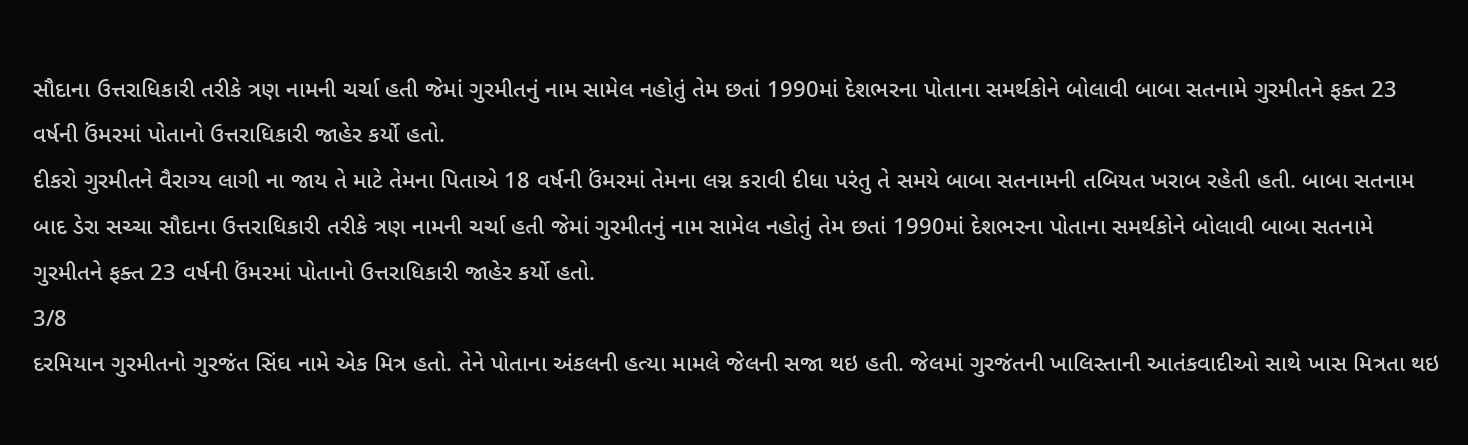સૌદાના ઉત્તરાધિકારી તરીકે ત્રણ નામની ચર્ચા હતી જેમાં ગુરમીતનું નામ સામેલ નહોતું તેમ છતાં 1990માં દેશભરના પોતાના સમર્થકોને બોલાવી બાબા સતનામે ગુરમીતને ફક્ત 23 વર્ષની ઉંમરમાં પોતાનો ઉત્તરાધિકારી જાહેર કર્યો હતો.
દીકરો ગુરમીતને વૈરાગ્ય લાગી ના જાય તે માટે તેમના પિતાએ 18 વર્ષની ઉંમરમાં તેમના લગ્ન કરાવી દીધા પરંતુ તે સમયે બાબા સતનામની તબિયત ખરાબ રહેતી હતી. બાબા સતનામ બાદ ડેરા સચ્ચા સૌદાના ઉત્તરાધિકારી તરીકે ત્રણ નામની ચર્ચા હતી જેમાં ગુરમીતનું નામ સામેલ નહોતું તેમ છતાં 1990માં દેશભરના પોતાના સમર્થકોને બોલાવી બાબા સતનામે ગુરમીતને ફક્ત 23 વર્ષની ઉંમરમાં પોતાનો ઉત્તરાધિકારી જાહેર કર્યો હતો.
3/8
દરમિયાન ગુરમીતનો ગુરજંત સિંઘ નામે એક મિત્ર હતો. તેને પોતાના અંકલની હત્યા મામલે જેલની સજા થઇ હતી. જેલમાં ગુરજંતની ખાલિસ્તાની આતંકવાદીઓ સાથે ખાસ મિત્રતા થઇ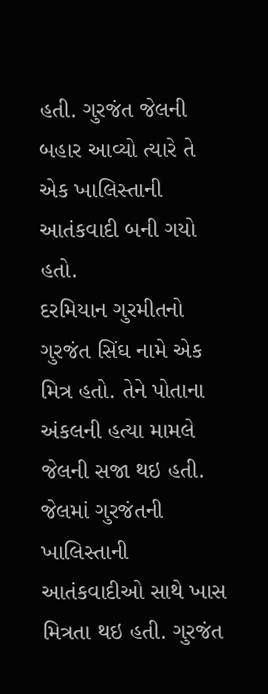હતી. ગુરજંત જેલની બહાર આવ્યો ત્યારે તે એક ખાલિસ્તાની આતંકવાદી બની ગયો હતો.
દરમિયાન ગુરમીતનો ગુરજંત સિંઘ નામે એક મિત્ર હતો. તેને પોતાના અંકલની હત્યા મામલે જેલની સજા થઇ હતી. જેલમાં ગુરજંતની ખાલિસ્તાની આતંકવાદીઓ સાથે ખાસ મિત્રતા થઇ હતી. ગુરજંત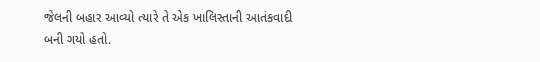જેલની બહાર આવ્યો ત્યારે તે એક ખાલિસ્તાની આતંકવાદી બની ગયો હતો.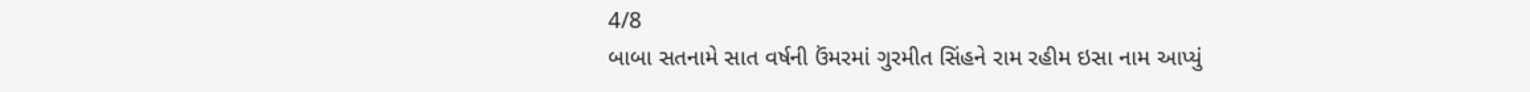4/8
બાબા સતનામે સાત વર્ષની ઉંમરમાં ગુરમીત સિંહને રામ રહીમ ઇસા નામ આપ્યું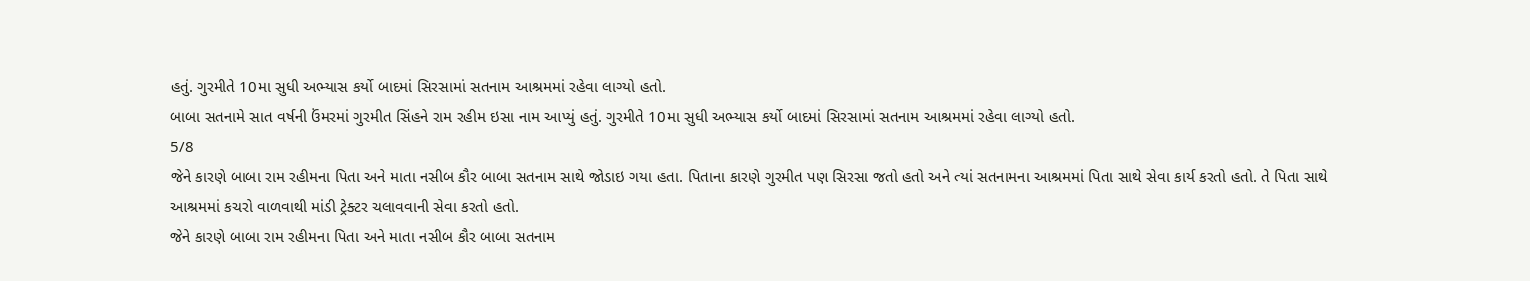હતું. ગુરમીતે 10મા સુધી અભ્યાસ કર્યો બાદમાં સિરસામાં સતનામ આશ્રમમાં રહેવા લાગ્યો હતો.
બાબા સતનામે સાત વર્ષની ઉંમરમાં ગુરમીત સિંહને રામ રહીમ ઇસા નામ આપ્યું હતું. ગુરમીતે 10મા સુધી અભ્યાસ કર્યો બાદમાં સિરસામાં સતનામ આશ્રમમાં રહેવા લાગ્યો હતો.
5/8
જેને કારણે બાબા રામ રહીમના પિતા અને માતા નસીબ કૌર બાબા સતનામ સાથે જોડાઇ ગયા હતા. પિતાના કારણે ગુરમીત પણ સિરસા જતો હતો અને ત્યાં સતનામના આશ્રમમાં પિતા સાથે સેવા કાર્ય કરતો હતો. તે પિતા સાથે આશ્રમમાં કચરો વાળવાથી માંડી ટ્રેક્ટર ચલાવવાની સેવા કરતો હતો.
જેને કારણે બાબા રામ રહીમના પિતા અને માતા નસીબ કૌર બાબા સતનામ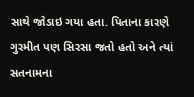સાથે જોડાઇ ગયા હતા. પિતાના કારણે ગુરમીત પણ સિરસા જતો હતો અને ત્યાં સતનામના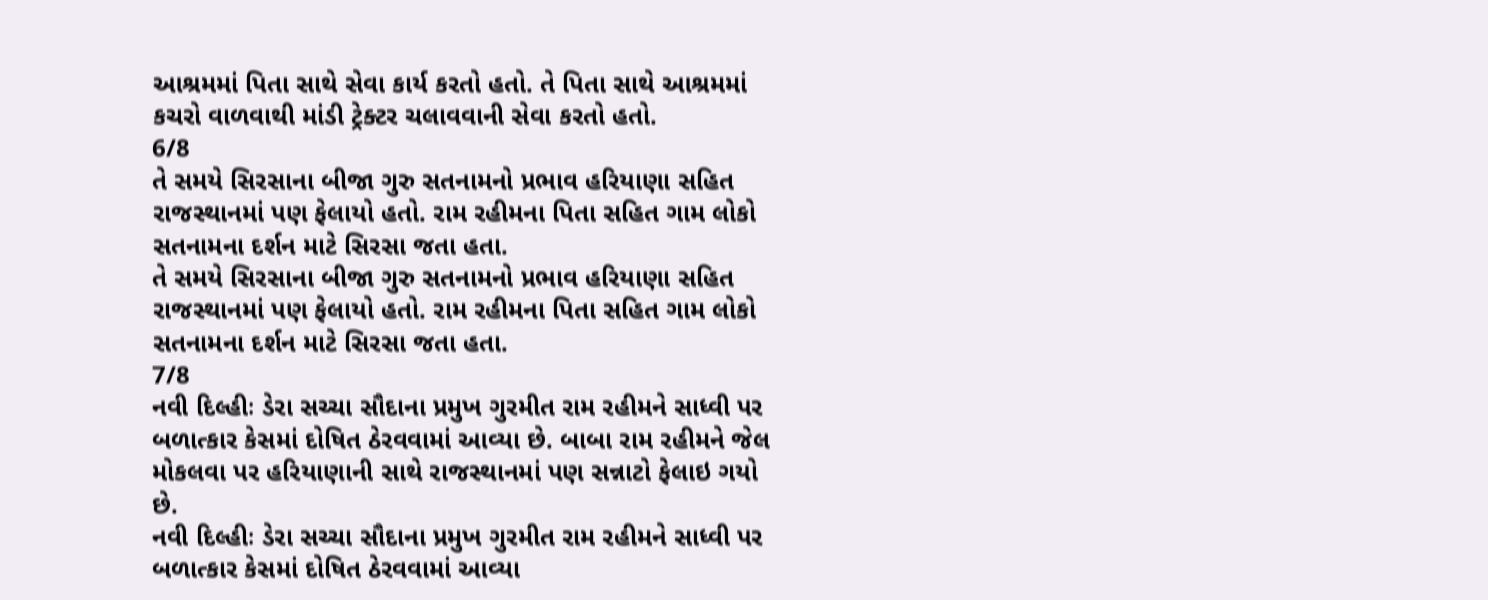આશ્રમમાં પિતા સાથે સેવા કાર્ય કરતો હતો. તે પિતા સાથે આશ્રમમાં કચરો વાળવાથી માંડી ટ્રેક્ટર ચલાવવાની સેવા કરતો હતો.
6/8
તે સમયે સિરસાના બીજા ગુરુ સતનામનો પ્રભાવ હરિયાણા સહિત રાજસ્થાનમાં પણ ફેલાયો હતો. રામ રહીમના પિતા સહિત ગામ લોકો સતનામના દર્શન માટે સિરસા જતા હતા.
તે સમયે સિરસાના બીજા ગુરુ સતનામનો પ્રભાવ હરિયાણા સહિત રાજસ્થાનમાં પણ ફેલાયો હતો. રામ રહીમના પિતા સહિત ગામ લોકો સતનામના દર્શન માટે સિરસા જતા હતા.
7/8
નવી દિલ્હીઃ ડેરા સચ્ચા સૌદાના પ્રમુખ ગુરમીત રામ રહીમને સાધ્વી પર બળાત્કાર કેસમાં દોષિત ઠેરવવામાં આવ્યા છે. બાબા રામ રહીમને જેલ મોકલવા પર હરિયાણાની સાથે રાજસ્થાનમાં પણ સન્નાટો ફેલાઇ ગયો છે.
નવી દિલ્હીઃ ડેરા સચ્ચા સૌદાના પ્રમુખ ગુરમીત રામ રહીમને સાધ્વી પર બળાત્કાર કેસમાં દોષિત ઠેરવવામાં આવ્યા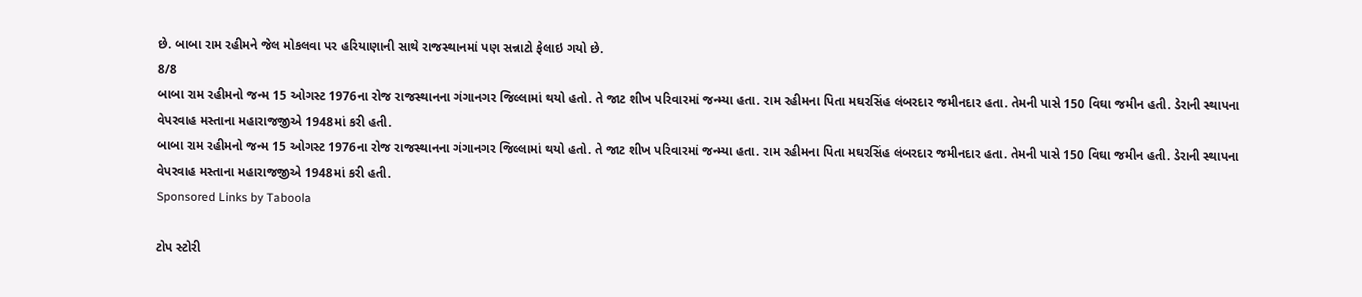છે. બાબા રામ રહીમને જેલ મોકલવા પર હરિયાણાની સાથે રાજસ્થાનમાં પણ સન્નાટો ફેલાઇ ગયો છે.
8/8
બાબા રામ રહીમનો જન્મ 15 ઓગસ્ટ 1976ના રોજ રાજસ્થાનના ગંગાનગર જિલ્લામાં થયો હતો. તે જાટ શીખ પરિવારમાં જન્મ્યા હતા. રામ રહીમના પિતા મઘરસિંહ લંબરદાર જમીનદાર હતા. તેમની પાસે 150 વિઘા જમીન હતી. ડેરાની સ્થાપના વેપરવાહ મસ્તાના મહારાજજીએ 1948માં કરી હતી.
બાબા રામ રહીમનો જન્મ 15 ઓગસ્ટ 1976ના રોજ રાજસ્થાનના ગંગાનગર જિલ્લામાં થયો હતો. તે જાટ શીખ પરિવારમાં જન્મ્યા હતા. રામ રહીમના પિતા મઘરસિંહ લંબરદાર જમીનદાર હતા. તેમની પાસે 150 વિઘા જમીન હતી. ડેરાની સ્થાપના વેપરવાહ મસ્તાના મહારાજજીએ 1948માં કરી હતી.
Sponsored Links by Taboola

ટોપ સ્ટોરી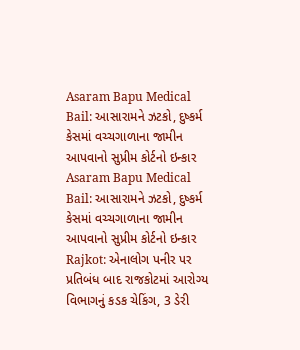Asaram Bapu Medical Bail: આસારામને ઝટકો, દુષ્કર્મ કેસમાં વચ્ચગાળાના જામીન આપવાનો સુપ્રીમ કોર્ટનો ઇન્કાર
Asaram Bapu Medical Bail: આસારામને ઝટકો, દુષ્કર્મ કેસમાં વચ્ચગાળાના જામીન આપવાનો સુપ્રીમ કોર્ટનો ઇન્કાર
Rajkot: એનાલોગ પનીર પર પ્રતિબંધ બાદ રાજકોટમાં આરોગ્ય વિભાગનું કડક ચેકિંગ, 3 ડેરી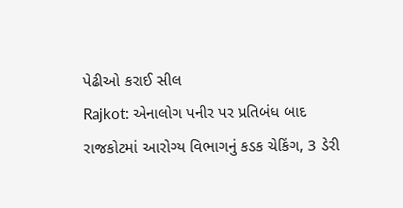પેઢીઓ કરાઈ સીલ
Rajkot: એનાલોગ પનીર પર પ્રતિબંધ બાદ રાજકોટમાં આરોગ્ય વિભાગનું કડક ચેકિંગ, 3 ડેરી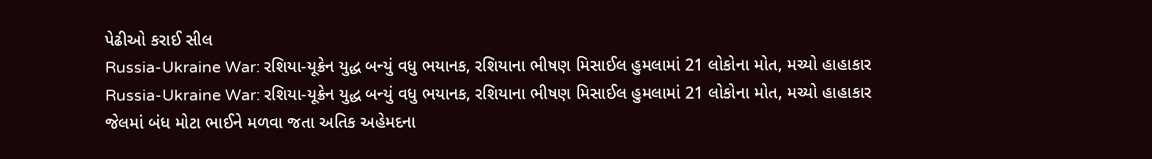પેઢીઓ કરાઈ સીલ
Russia-Ukraine War: રશિયા-યૂક્રેન યુદ્ધ બન્યું વધુ ભયાનક, રશિયાના ભીષણ મિસાઈલ હુમલામાં 21 લોકોના મોત, મચ્યો હાહાકાર
Russia-Ukraine War: રશિયા-યૂક્રેન યુદ્ધ બન્યું વધુ ભયાનક, રશિયાના ભીષણ મિસાઈલ હુમલામાં 21 લોકોના મોત, મચ્યો હાહાકાર
જેલમાં બંધ મોટા ભાઈને મળવા જતા અતિક અહેમદના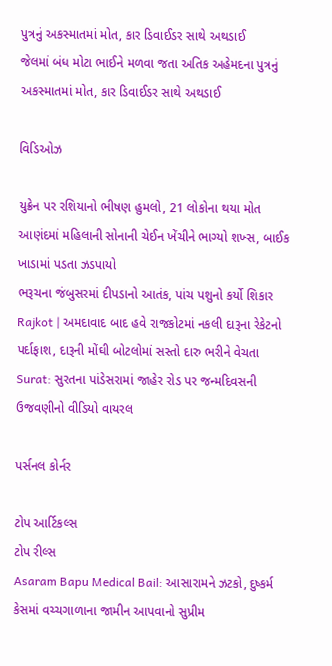પુત્રનું અકસ્માતમાં મોત, કાર ડિવાઈડર સાથે અથડાઈ
જેલમાં બંધ મોટા ભાઈને મળવા જતા અતિક અહેમદના પુત્રનું અકસ્માતમાં મોત, કાર ડિવાઈડર સાથે અથડાઈ

વિડિઓઝ

યુક્રેન પર રશિયાનો ભીષણ હુમલો, 21 લોકોના થયા મોત
આણંદમાં મહિલાની સોનાની ચેઈન ખેંચીને ભાગ્યો શખ્સ, બાઈક ખાડામાં પડતા ઝડપાયો
ભરૂચના જંબુસરમાં દીપડાનો આતંક, પાંચ પશુનો કર્યો શિકાર
Rajkot | અમદાવાદ બાદ હવે રાજકોટમાં નકલી દારૂના રેકેટનો પર્દાફાશ, દારૂની મોંઘી બોટલોમાં સસ્તો દારુ ભરીને વેચતા
Surat: સુરતના પાંડેસરામાં જાહેર રોડ પર જન્મદિવસની ઉજવણીનો વીડિયો વાયરલ

પર્સનલ કોર્નર

ટોપ આર્ટિકલ્સ
ટોપ રીલ્સ
Asaram Bapu Medical Bail: આસારામને ઝટકો, દુષ્કર્મ કેસમાં વચ્ચગાળાના જામીન આપવાનો સુપ્રીમ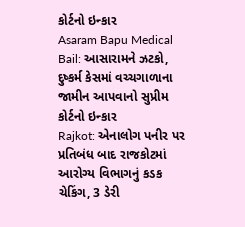કોર્ટનો ઇન્કાર
Asaram Bapu Medical Bail: આસારામને ઝટકો, દુષ્કર્મ કેસમાં વચ્ચગાળાના જામીન આપવાનો સુપ્રીમ કોર્ટનો ઇન્કાર
Rajkot: એનાલોગ પનીર પર પ્રતિબંધ બાદ રાજકોટમાં આરોગ્ય વિભાગનું કડક ચેકિંગ, 3 ડેરી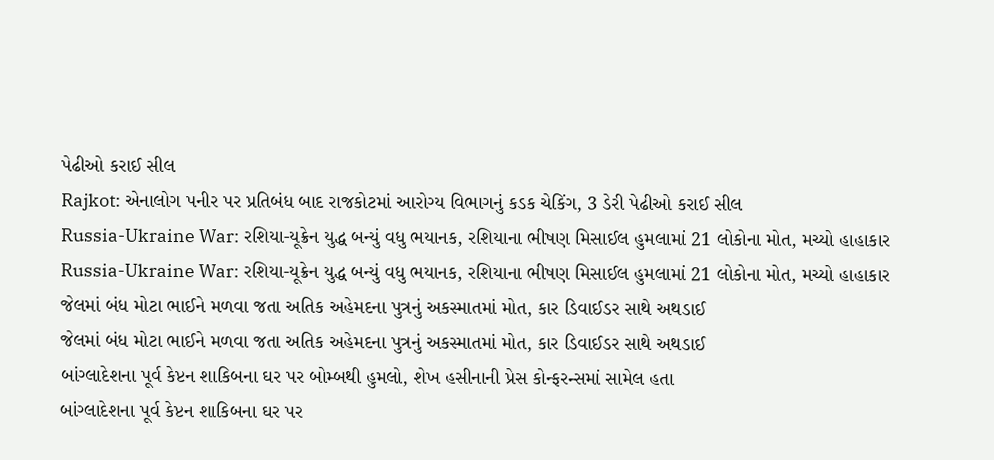પેઢીઓ કરાઈ સીલ
Rajkot: એનાલોગ પનીર પર પ્રતિબંધ બાદ રાજકોટમાં આરોગ્ય વિભાગનું કડક ચેકિંગ, 3 ડેરી પેઢીઓ કરાઈ સીલ
Russia-Ukraine War: રશિયા-યૂક્રેન યુદ્ધ બન્યું વધુ ભયાનક, રશિયાના ભીષણ મિસાઈલ હુમલામાં 21 લોકોના મોત, મચ્યો હાહાકાર
Russia-Ukraine War: રશિયા-યૂક્રેન યુદ્ધ બન્યું વધુ ભયાનક, રશિયાના ભીષણ મિસાઈલ હુમલામાં 21 લોકોના મોત, મચ્યો હાહાકાર
જેલમાં બંધ મોટા ભાઈને મળવા જતા અતિક અહેમદના પુત્રનું અકસ્માતમાં મોત, કાર ડિવાઈડર સાથે અથડાઈ
જેલમાં બંધ મોટા ભાઈને મળવા જતા અતિક અહેમદના પુત્રનું અકસ્માતમાં મોત, કાર ડિવાઈડર સાથે અથડાઈ
બાંગ્લાદેશના પૂર્વ કેપ્ટન શાકિબના ઘર પર બોમ્બથી હુમલો, શેખ હસીનાની પ્રેસ કોન્ફરન્સમાં સામેલ હતા
બાંગ્લાદેશના પૂર્વ કેપ્ટન શાકિબના ઘર પર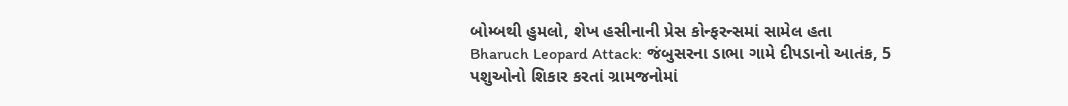બોમ્બથી હુમલો, શેખ હસીનાની પ્રેસ કોન્ફરન્સમાં સામેલ હતા
Bharuch Leopard Attack: જંબુસરના ડાભા ગામે દીપડાનો આતંક, 5 પશુઓનો શિકાર કરતાં ગ્રામજનોમાં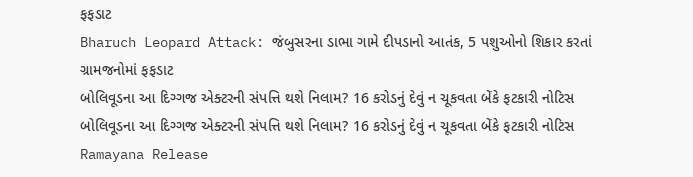ફફડાટ
Bharuch Leopard Attack: જંબુસરના ડાભા ગામે દીપડાનો આતંક, 5 પશુઓનો શિકાર કરતાં ગ્રામજનોમાં ફફડાટ
બોલિવૂડના આ દિગ્ગજ એક્ટરની સંપત્તિ થશે નિલામ? 16 કરોડનું દેવું ન ચૂકવતા બેંકે ફટકારી નોટિસ
બોલિવૂડના આ દિગ્ગજ એક્ટરની સંપત્તિ થશે નિલામ? 16 કરોડનું દેવું ન ચૂકવતા બેંકે ફટકારી નોટિસ
Ramayana Release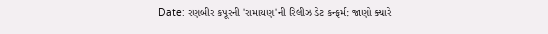Date: રણબીર કપૂરની 'રામાયણ'ની રિલીઝ ડેટ કન્ફર્મ: જાણો ક્યારે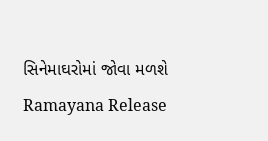સિનેમાઘરોમાં જોવા મળશે
Ramayana Release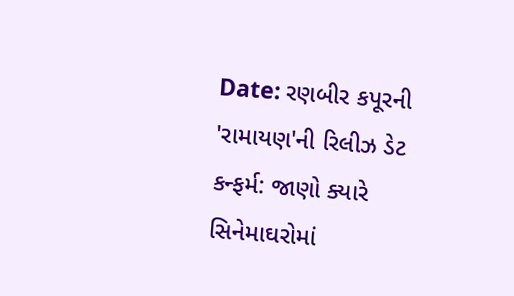Date: રણબીર કપૂરની 'રામાયણ'ની રિલીઝ ડેટ કન્ફર્મ: જાણો ક્યારે સિનેમાઘરોમાં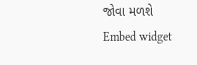જોવા મળશે
Embed widget